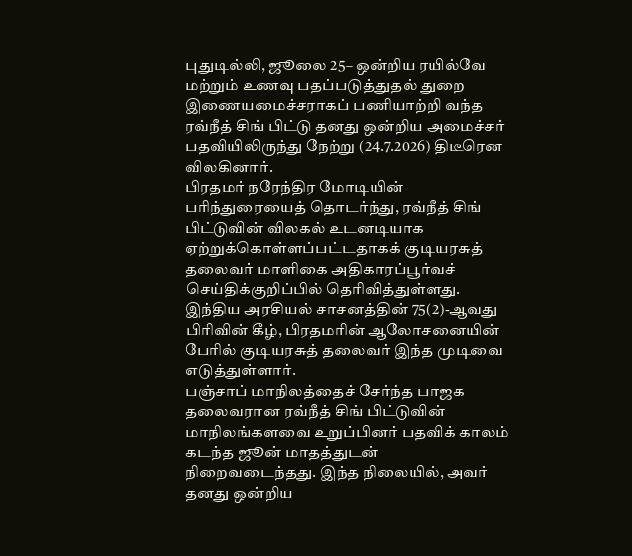புதுடில்லி, ஜூலை 25– ஒன்றிய ரயில்வே மற்றும் உணவு பதப்படுத்துதல் துறை இணையமைச்சராகப் பணியாற்றி வந்த ரவ்நீத் சிங் பிட்டு தனது ஒன்றிய அமைச்சர் பதவியிலிருந்து நேற்று (24.7.2026) திடீரென விலகினார்.
பிரதமர் நரேந்திர மோடியின் பரிந்துரையைத் தொடர்ந்து, ரவ்நீத் சிங் பிட்டுவின் விலகல் உடனடியாக ஏற்றுக்கொள்ளப்பட்டதாகக் குடியரசுத் தலைவர் மாளிகை அதிகாரப்பூர்வச் செய்திக்குறிப்பில் தெரிவித்துள்ளது.
இந்திய அரசியல் சாசனத்தின் 75(2)-ஆவது பிரிவின் கீழ், பிரதமரின் ஆலோசனையின் பேரில் குடியரசுத் தலைவர் இந்த முடிவை எடுத்துள்ளார்.
பஞ்சாப் மாநிலத்தைச் சேர்ந்த பாஜக தலைவரான ரவ்நீத் சிங் பிட்டுவின் மாநிலங்களவை உறுப்பினர் பதவிக் காலம் கடந்த ஜூன் மாதத்துடன் நிறைவடைந்தது. இந்த நிலையில், அவர் தனது ஒன்றிய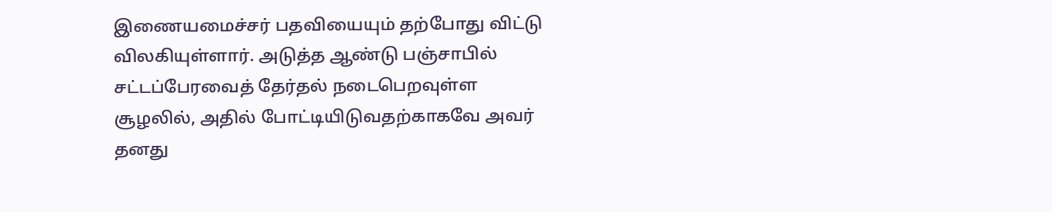இணையமைச்சர் பதவியையும் தற்போது விட்டு விலகியுள்ளார். அடுத்த ஆண்டு பஞ்சாபில் சட்டப்பேரவைத் தேர்தல் நடைபெறவுள்ள சூழலில், அதில் போட்டியிடுவதற்காகவே அவர் தனது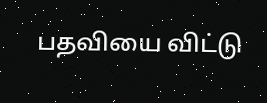பதவியை விட்டு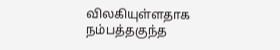விலகியுள்ளதாக நம்பத்தகுந்த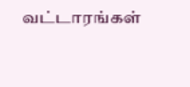வட்டாரங்கள்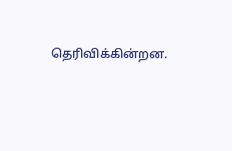தெரிவிக்கின்றன.